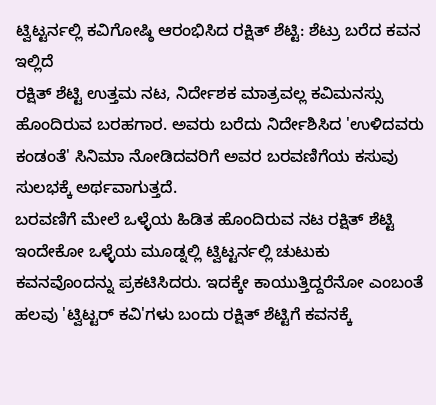ಟ್ವಿಟ್ಟರ್ನಲ್ಲಿ ಕವಿಗೋಷ್ಠಿ ಆರಂಭಿಸಿದ ರಕ್ಷಿತ್ ಶೆಟ್ಟಿ: ಶೆಟ್ರು ಬರೆದ ಕವನ ಇಲ್ಲಿದೆ
ರಕ್ಷಿತ್ ಶೆಟ್ಟಿ ಉತ್ತಮ ನಟ, ನಿರ್ದೇಶಕ ಮಾತ್ರವಲ್ಲ ಕವಿಮನಸ್ಸು ಹೊಂದಿರುವ ಬರಹಗಾರ. ಅವರು ಬರೆದು ನಿರ್ದೇಶಿಸಿದ 'ಉಳಿದವರು ಕಂಡಂತೆ' ಸಿನಿಮಾ ನೋಡಿದವರಿಗೆ ಅವರ ಬರವಣಿಗೆಯ ಕಸುವು ಸುಲಭಕ್ಕೆ ಅರ್ಥವಾಗುತ್ತದೆ.
ಬರವಣಿಗೆ ಮೇಲೆ ಒಳ್ಳೆಯ ಹಿಡಿತ ಹೊಂದಿರುವ ನಟ ರಕ್ಷಿತ್ ಶೆಟ್ಟಿ ಇಂದೇಕೋ ಒಳ್ಳೆಯ ಮೂಡ್ನಲ್ಲಿ ಟ್ವಿಟ್ಟರ್ನಲ್ಲಿ ಚುಟುಕು ಕವನವೊಂದನ್ನು ಪ್ರಕಟಿಸಿದರು. ಇದಕ್ಕೇ ಕಾಯುತ್ತಿದ್ದರೆನೋ ಎಂಬಂತೆ ಹಲವು 'ಟ್ವಿಟ್ಟರ್ ಕವಿ'ಗಳು ಬಂದು ರಕ್ಷಿತ್ ಶೆಟ್ಟಿಗೆ ಕವನಕ್ಕೆ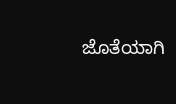ಜೊತೆಯಾಗಿ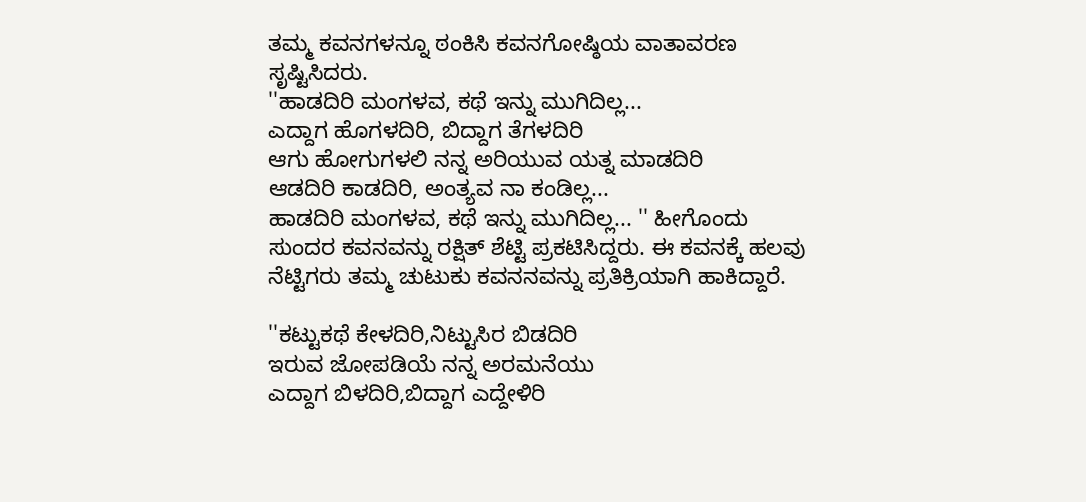ತಮ್ಮ ಕವನಗಳನ್ನೂ ಠಂಕಿಸಿ ಕವನಗೋಷ್ಠಿಯ ವಾತಾವರಣ ಸೃಷ್ಟಿಸಿದರು.
''ಹಾಡದಿರಿ ಮಂಗಳವ, ಕಥೆ ಇನ್ನು ಮುಗಿದಿಲ್ಲ...
ಎದ್ದಾಗ ಹೊಗಳದಿರಿ, ಬಿದ್ದಾಗ ತೆಗಳದಿರಿ
ಆಗು ಹೋಗುಗಳಲಿ ನನ್ನ ಅರಿಯುವ ಯತ್ನ ಮಾಡದಿರಿ
ಆಡದಿರಿ ಕಾಡದಿರಿ, ಅಂತ್ಯವ ನಾ ಕಂಡಿಲ್ಲ...
ಹಾಡದಿರಿ ಮಂಗಳವ, ಕಥೆ ಇನ್ನು ಮುಗಿದಿಲ್ಲ... '' ಹೀಗೊಂದು ಸುಂದರ ಕವನವನ್ನು ರಕ್ಷಿತ್ ಶೆಟ್ಟಿ ಪ್ರಕಟಿಸಿದ್ದರು. ಈ ಕವನಕ್ಕೆ ಹಲವು ನೆಟ್ಟಿಗರು ತಮ್ಮ ಚುಟುಕು ಕವನನವನ್ನು ಪ್ರತಿಕ್ರಿಯಾಗಿ ಹಾಕಿದ್ದಾರೆ.

''ಕಟ್ಟುಕಥೆ ಕೇಳದಿರಿ,ನಿಟ್ಟುಸಿರ ಬಿಡದಿರಿ
ಇರುವ ಜೋಪಡಿಯೆ ನನ್ನ ಅರಮನೆಯು
ಎದ್ದಾಗ ಬಿಳದಿರಿ,ಬಿದ್ದಾಗ ಎದ್ದೇಳಿರಿ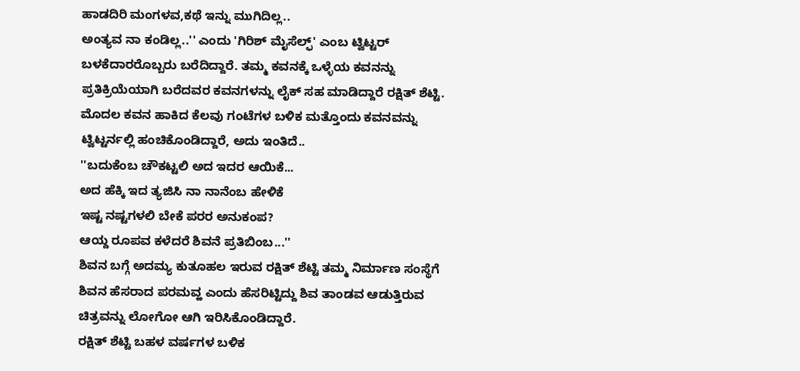ಹಾಡದಿರಿ ಮಂಗಳವ,ಕಥೆ ಇನ್ನು ಮುಗಿದಿಲ್ಲ..
ಅಂತ್ಯವ ನಾ ಕಂಡಿಲ್ಲ..'' ಎಂದು 'ಗಿರಿಶ್ ಮೈಸೆಲ್ಫ್' ಎಂಬ ಟ್ವಿಟ್ಟರ್ ಬಳಕೆದಾರರೊಬ್ಬರು ಬರೆದಿದ್ದಾರೆ. ತಮ್ಮ ಕವನಕ್ಕೆ ಒಳ್ಳೆಯ ಕವನನ್ನು ಪ್ರತಿಕ್ರಿಯೆಯಾಗಿ ಬರೆದವರ ಕವನಗಳನ್ನು ಲೈಕ್ ಸಹ ಮಾಡಿದ್ದಾರೆ ರಕ್ಷಿತ್ ಶೆಟ್ಟಿ.
ಮೊದಲ ಕವನ ಹಾಕಿದ ಕೆಲವು ಗಂಟೆಗಳ ಬಳಿಕ ಮತ್ತೊಂದು ಕವನವನ್ನು ಟ್ವಿಟ್ಟರ್ನಲ್ಲಿ ಹಂಚಿಕೊಂಡಿದ್ದಾರೆ, ಅದು ಇಂತಿದೆ..
''ಬದುಕೆಂಬ ಚೌಕಟ್ಟಲಿ ಅದ ಇದರ ಆಯಿಕೆ...
ಅದ ಹೆಕ್ಕಿ ಇದ ತ್ಯಜಿಸಿ ನಾ ನಾನೆಂಬ ಹೇಳಿಕೆ
ಇಷ್ಟ ನಷ್ಟಗಳಲಿ ಬೇಕೆ ಪರರ ಅನುಕಂಪ?
ಆಯ್ದ ರೂಪವ ಕಳೆದರೆ ಶಿವನೆ ಪ್ರತಿಬಿಂಬ...''
ಶಿವನ ಬಗ್ಗೆ ಅದಮ್ಯ ಕುತೂಹಲ ಇರುವ ರಕ್ಷಿತ್ ಶೆಟ್ಟಿ ತಮ್ಮ ನಿರ್ಮಾಣ ಸಂಸ್ಥೆಗೆ ಶಿವನ ಹೆಸರಾದ ಪರಮವ್ಹ ಎಂದು ಹೆಸರಿಟ್ಟಿದ್ದು ಶಿವ ತಾಂಡವ ಆಡುತ್ತಿರುವ ಚಿತ್ರವನ್ನು ಲೋಗೋ ಆಗಿ ಇರಿಸಿಕೊಂಡಿದ್ದಾರೆ.
ರಕ್ಷಿತ್ ಶೆಟ್ಟಿ ಬಹಳ ವರ್ಷಗಳ ಬಳಿಕ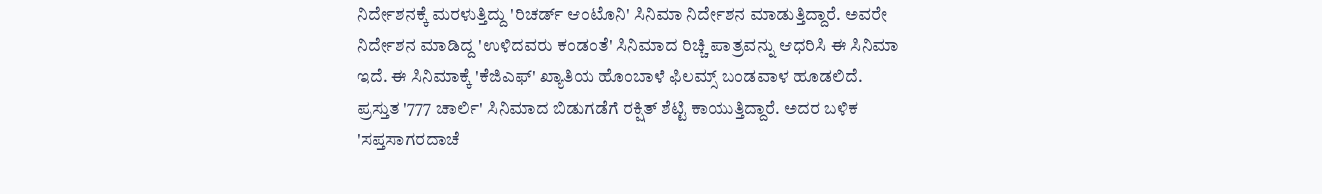ನಿರ್ದೇಶನಕ್ಕೆ ಮರಳುತ್ತಿದ್ದು 'ರಿಚರ್ಡ್ ಆಂಟೊನಿ' ಸಿನಿಮಾ ನಿರ್ದೇಶನ ಮಾಡುತ್ತಿದ್ದಾರೆ. ಅವರೇ ನಿರ್ದೇಶನ ಮಾಡಿದ್ದ 'ಉಳಿದವರು ಕಂಡಂತೆ' ಸಿನಿಮಾದ ರಿಚ್ಚಿ ಪಾತ್ರವನ್ನು ಆಧರಿಸಿ ಈ ಸಿನಿಮಾ ಇದೆ. ಈ ಸಿನಿಮಾಕ್ಕೆ 'ಕೆಜಿಎಫ್' ಖ್ಯಾತಿಯ ಹೊಂಬಾಳೆ ಫಿಲಮ್ಸ್ ಬಂಡವಾಳ ಹೂಡಲಿದೆ. ಪ್ರಸ್ತುತ '777 ಚಾರ್ಲಿ' ಸಿನಿಮಾದ ಬಿಡುಗಡೆಗೆ ರಕ್ಷಿತ್ ಶೆಟ್ಟಿ ಕಾಯುತ್ತಿದ್ದಾರೆ. ಅದರ ಬಳಿಕ 'ಸಪ್ತಸಾಗರದಾಚೆ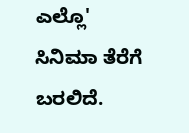ಎಲ್ಲೊ' ಸಿನಿಮಾ ತೆರೆಗೆ ಬರಲಿದೆ.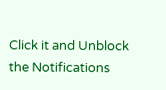Click it and Unblock the Notifications